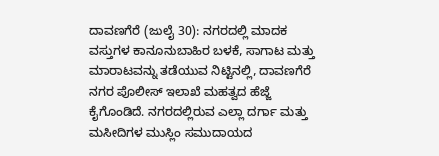ದಾವಣಗೆರೆ (ಜುಲೈ 30): ನಗರದಲ್ಲಿ ಮಾದಕ ವಸ್ತುಗಳ ಕಾನೂನುಬಾಹಿರ ಬಳಕೆ, ಸಾಗಾಟ ಮತ್ತು ಮಾರಾಟವನ್ನು ತಡೆಯುವ ನಿಟ್ಟಿನಲ್ಲಿ, ದಾವಣಗೆರೆ ನಗರ ಪೊಲೀಸ್ ಇಲಾಖೆ ಮಹತ್ವದ ಹೆಜ್ಜೆ ಕೈಗೊಂಡಿದೆ. ನಗರದಲ್ಲಿರುವ ಎಲ್ಲಾ ದರ್ಗಾ ಮತ್ತು ಮಸೀದಿಗಳ ಮುಸ್ಲಿಂ ಸಮುದಾಯದ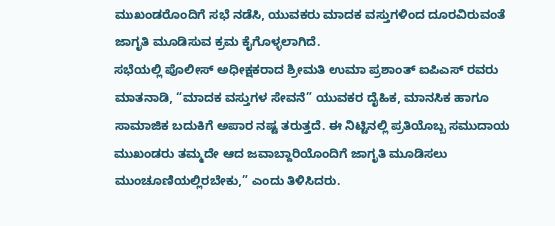ಮುಖಂಡರೊಂದಿಗೆ ಸಭೆ ನಡೆಸಿ, ಯುವಕರು ಮಾದಕ ವಸ್ತುಗಳಿಂದ ದೂರವಿರುವಂತೆ ಜಾಗೃತಿ ಮೂಡಿಸುವ ಕ್ರಮ ಕೈಗೊಳ್ಳಲಾಗಿದೆ.
ಸಭೆಯಲ್ಲಿ ಪೊಲೀಸ್ ಅಧೀಕ್ಷಕರಾದ ಶ್ರೀಮತಿ ಉಮಾ ಪ್ರಶಾಂತ್ ಐಪಿಎಸ್ ರವರು ಮಾತನಾಡಿ, “ಮಾದಕ ವಸ್ತುಗಳ ಸೇವನೆ” ಯುವಕರ ದೈಹಿಕ, ಮಾನಸಿಕ ಹಾಗೂ ಸಾಮಾಜಿಕ ಬದುಕಿಗೆ ಅಪಾರ ನಷ್ಟ ತರುತ್ತದೆ. ಈ ನಿಟ್ಟಿನಲ್ಲಿ ಪ್ರತಿಯೊಬ್ಬ ಸಮುದಾಯ ಮುಖಂಡರು ತಮ್ಮದೇ ಆದ ಜವಾಬ್ದಾರಿಯೊಂದಿಗೆ ಜಾಗೃತಿ ಮೂಡಿಸಲು ಮುಂಚೂಣಿಯಲ್ಲಿರಬೇಕು,” ಎಂದು ತಿಳಿಸಿದರು.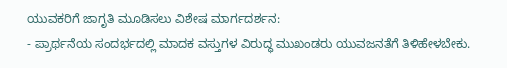ಯುವಕರಿಗೆ ಜಾಗೃತಿ ಮೂಡಿಸಲು ವಿಶೇಷ ಮಾರ್ಗದರ್ಶನ:
- ಪ್ರಾರ್ಥನೆಯ ಸಂದರ್ಭದಲ್ಲಿ ಮಾದಕ ವಸ್ತುಗಳ ವಿರುದ್ಧ ಮುಖಂಡರು ಯುವಜನತೆಗೆ ತಿಳಿಹೇಳಬೇಕು.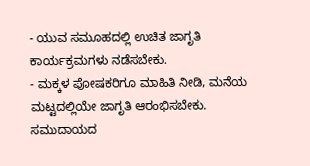- ಯುವ ಸಮೂಹದಲ್ಲಿ ಉಚಿತ ಜಾಗೃತಿ ಕಾರ್ಯಕ್ರಮಗಳು ನಡೆಸಬೇಕು.
- ಮಕ್ಕಳ ಪೋಷಕರಿಗೂ ಮಾಹಿತಿ ನೀಡಿ, ಮನೆಯ ಮಟ್ಟದಲ್ಲಿಯೇ ಜಾಗೃತಿ ಆರಂಭಿಸಬೇಕು.
ಸಮುದಾಯದ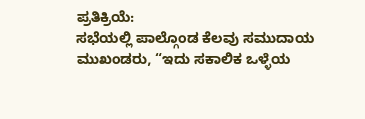ಪ್ರತಿಕ್ರಿಯೆ:
ಸಭೆಯಲ್ಲಿ ಪಾಲ್ಗೊಂಡ ಕೆಲವು ಸಮುದಾಯ ಮುಖಂಡರು, “ಇದು ಸಕಾಲಿಕ ಒಳ್ಳೆಯ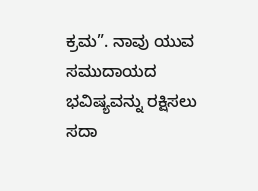ಕ್ರಮ”. ನಾವು ಯುವ ಸಮುದಾಯದ ಭವಿಷ್ಯವನ್ನು ರಕ್ಷಿಸಲು ಸದಾ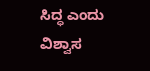ಸಿದ್ಧ ಎಂದು ವಿಶ್ವಾಸ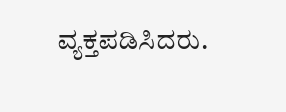ವ್ಯಕ್ತಪಡಿಸಿದರು.